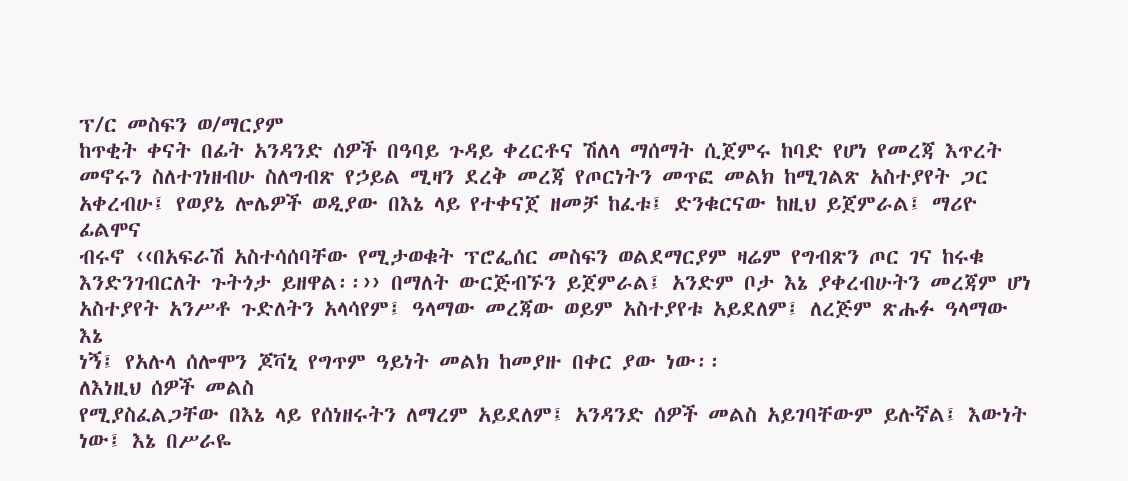ፕ/ር መስፍን ወ/ማርያም
ከጥቂት ቀናት በፊት አንዳንድ ሰዎች በዓባይ ጉዳይ ቀረርቶና ሽለላ ማሰማት ሲጀምሩ ከባድ የሆነ የመረጃ እጥረት
መኖሩን ስለተገነዘብሁ ስለግብጽ የኃይል ሚዛን ደረቅ መረጃ የጦርነትን መጥፎ መልክ ከሚገልጽ አስተያየት ጋር
አቀረብሁ፤ የወያኔ ሎሌዎች ወዲያው በእኔ ላይ የተቀናጀ ዘመቻ ከፈቱ፤ ድንቁርናው ከዚህ ይጀምራል፤ ማሪዮ ፊልሞና
ብሩኖ ‹‹በአፍራሽ አስተሳሰባቸው የሚታወቁት ፕሮፌሰር መስፍን ወልደማርያም ዛሬም የግብጽን ጦር ገና ከሩቁ
እንድንገብርለት ጉትጎታ ይዘዋል፡፡›› በማለት ውርጅብኙን ይጀምራል፤ አንድም ቦታ እኔ ያቀረብሁትን መረጃም ሆነ
አስተያየት አንሥቶ ጉድለትን አላሳየም፤ ዓላማው መረጃው ወይም አስተያየቱ አይደለም፤ ለረጅም ጽሑፉ ዓላማው እኔ
ነኝ፤ የአሉላ ሰሎሞን ጆቫኒ የግጥም ዓይነት መልክ ከመያዙ በቀር ያው ነው፡፡
ለእነዚህ ሰዎች መልስ
የሚያስፈልጋቸው በእኔ ላይ የሰነዘሩትን ለማረም አይደለም፤ አንዳንድ ሰዎች መልስ አይገባቸውም ይሉኛል፤ እውነት
ነው፤ እኔ በሥራዬ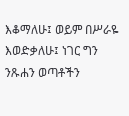እቆማለሁ፤ ወይም በሥራዬ እወድቃለሁ፤ ነገር ግን ንጹሐን ወጣቶችን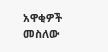አዋቂዎች መስለው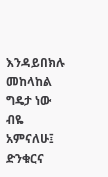እንዳይበክሉ
መከላከል ግዴታ ነው ብዬ አምናለሁ፤ ድንቁርና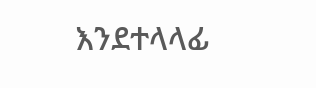እንደተላላፊ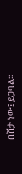በሽታ ነው፤ ይጋባል፡፡